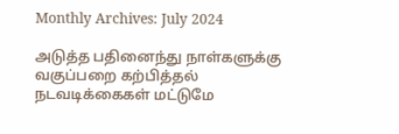Monthly Archives: July 2024

அடுத்த பதினைந்து நாள்களுக்கு வகுப்பறை கற்பித்தல் நடவடிக்கைகள் மட்டுமே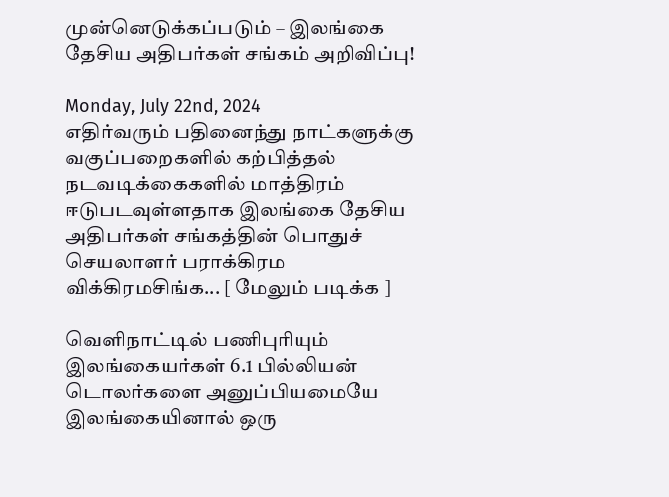முன்னெடுக்கப்படும் – இலங்கை தேசிய அதிபர்கள் சங்கம் அறிவிப்பு!

Monday, July 22nd, 2024
எதிர்வரும் பதினைந்து நாட்களுக்கு வகுப்பறைகளில் கற்பித்தல் நடவடிக்கைகளில் மாத்திரம் ஈடுபடவுள்ளதாக இலங்கை தேசிய அதிபர்கள் சங்கத்தின் பொதுச் செயலாளர் பராக்கிரம விக்கிரமசிங்க... [ மேலும் படிக்க ]

வெளிநாட்டில் பணிபுரியும் இலங்கையர்கள் 6.1 பில்லியன் டொலர்களை அனுப்பியமையே இலங்கையினால் ஒரு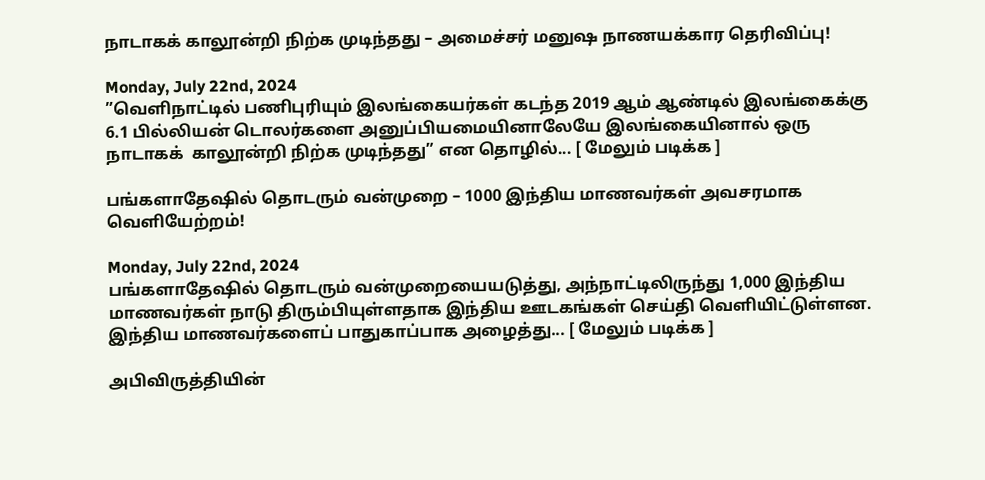நாடாகக் காலூன்றி நிற்க முடிந்தது – அமைச்சர் மனுஷ நாணயக்கார தெரிவிப்பு!

Monday, July 22nd, 2024
”வெளிநாட்டில் பணிபுரியும் இலங்கையர்கள் கடந்த 2019 ஆம் ஆண்டில் இலங்கைக்கு 6.1 பில்லியன் டொலர்களை அனுப்பியமையினாலேயே இலங்கையினால் ஒரு நாடாகக்  காலூன்றி நிற்க முடிந்தது” என தொழில்... [ மேலும் படிக்க ]

பங்களாதேஷில் தொடரும் வன்முறை – 1000 இந்திய மாணவர்கள் அவசரமாக வெளியேற்றம்!

Monday, July 22nd, 2024
பங்களாதேஷில் தொடரும் வன்முறையையடுத்து, அந்நாட்டிலிருந்து 1,000 இந்திய மாணவர்கள் நாடு திரும்பியுள்ளதாக இந்திய ஊடகங்கள் செய்தி வெளியிட்டுள்ளன. இந்திய மாணவர்களைப் பாதுகாப்பாக அழைத்து... [ மேலும் படிக்க ]

அபிவிருத்தியின்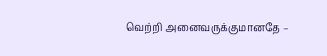வெற்றி அனைவருக்குமானதே –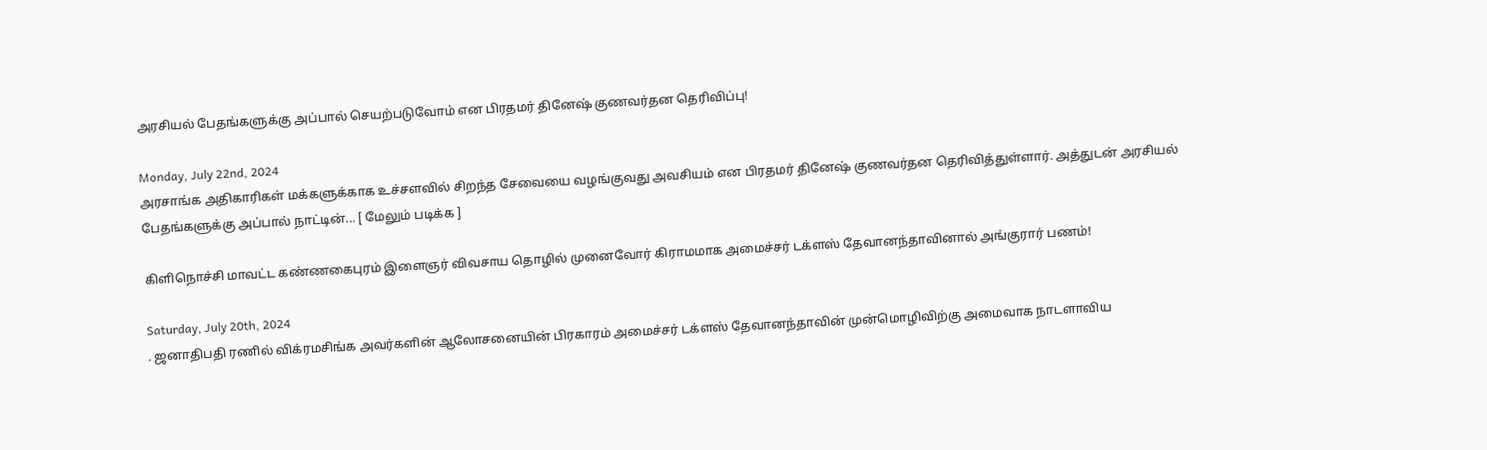அரசியல் பேதங்களுக்கு அப்பால் செயற்படுவோம் என பிரதமர் தினேஷ் குணவர்தன தெரிவிப்பு!

Monday, July 22nd, 2024
அரசாங்க அதிகாரிகள் மக்களுக்காக உச்சளவில் சிறந்த சேவையை வழங்குவது அவசியம் என பிரதமர் தினேஷ் குணவர்தன தெரிவித்துள்ளார். அத்துடன் அரசியல் பேதங்களுக்கு அப்பால் நாட்டின்... [ மேலும் படிக்க ]

கிளிநொச்சி மாவட்ட கண்ணகைபுரம் இளைஞர் விவசாய தொழில் முனைவோர் கிராமமாக அமைச்சர் டக்ளஸ் தேவானந்தாவினால் அங்குரார் பணம்!

Saturday, July 20th, 2024
. ஜனாதிபதி ரணில் விக்ரமசிங்க அவர்களின் ஆலோசனையின் பிரகாரம் அமைச்சர் டக்ளஸ் தேவானந்தாவின் முன்மொழிவிற்கு அமைவாக நாடளாவிய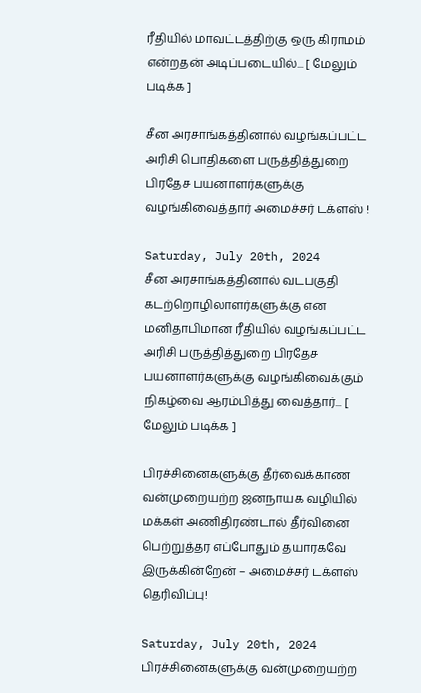ரீதியில் மாவட்டத்திற்கு ஒரு கிராமம் என்றதன் அடிப்படையில்... [ மேலும் படிக்க ]

சீன அரசாங்கத்தினால் வழங்கப்பட்ட அரிசி பொதிகளை பருத்தித்துறை பிரதேச பயனாளர்களுக்கு வழங்கிவைத்தார் அமைச்சர் டக்ளஸ் !

Saturday, July 20th, 2024
சீன அரசாங்கத்தினால் வடபகுதி கடற்றொழிலாளர்களுக்கு என மனிதாபிமான ரீதியில் வழங்கப்பட்ட அரிசி பருத்தித்துறை பிரதேச பயனாளர்களுக்கு வழங்கிவைக்கும் நிகழ்வை ஆரம்பித்து வைத்தார்... [ மேலும் படிக்க ]

பிரச்சினைகளுக்கு தீர்வைக்காண வன்முறையற்ற ஜனநாயக வழியில் மக்கள் அணிதிரண்டால் தீர்வினை பெற்றுத்தர எப்போதும் தயாரகவே இருக்கின்றேன் – அமைச்சர் டக்ளஸ் தெரிவிப்பு!

Saturday, July 20th, 2024
பிரச்சினைகளுக்கு வன்முறையற்ற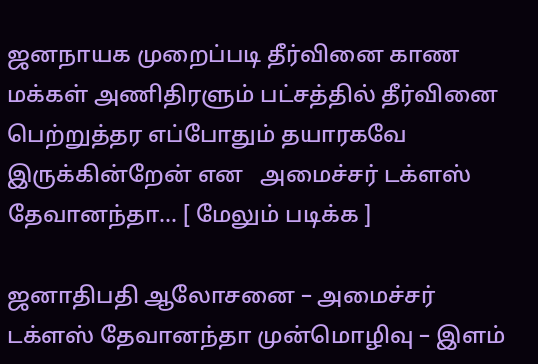ஜனநாயக முறைப்படி தீர்வினை காண மக்கள் அணிதிரளும் பட்சத்தில் தீர்வினை பெற்றுத்தர எப்போதும் தயாரகவே இருக்கின்றேன் என   அமைச்சர் டக்ளஸ் தேவானந்தா... [ மேலும் படிக்க ]

ஜனாதிபதி ஆலோசனை – அமைச்சர் டக்ளஸ் தேவானந்தா முன்மொழிவு – இளம்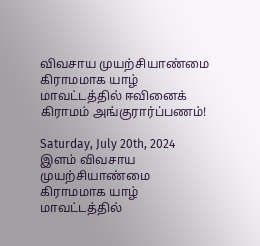விவசாய முயற்சியாண்மை கிராமமாக யாழ் மாவட்டத்தில் ஈவினைக் கிராமம் அங்குரார்ப்பணம்!

Saturday, July 20th, 2024
இளம் விவசாய முயற்சியாண்மை கிராமமாக யாழ் மாவட்டத்தில்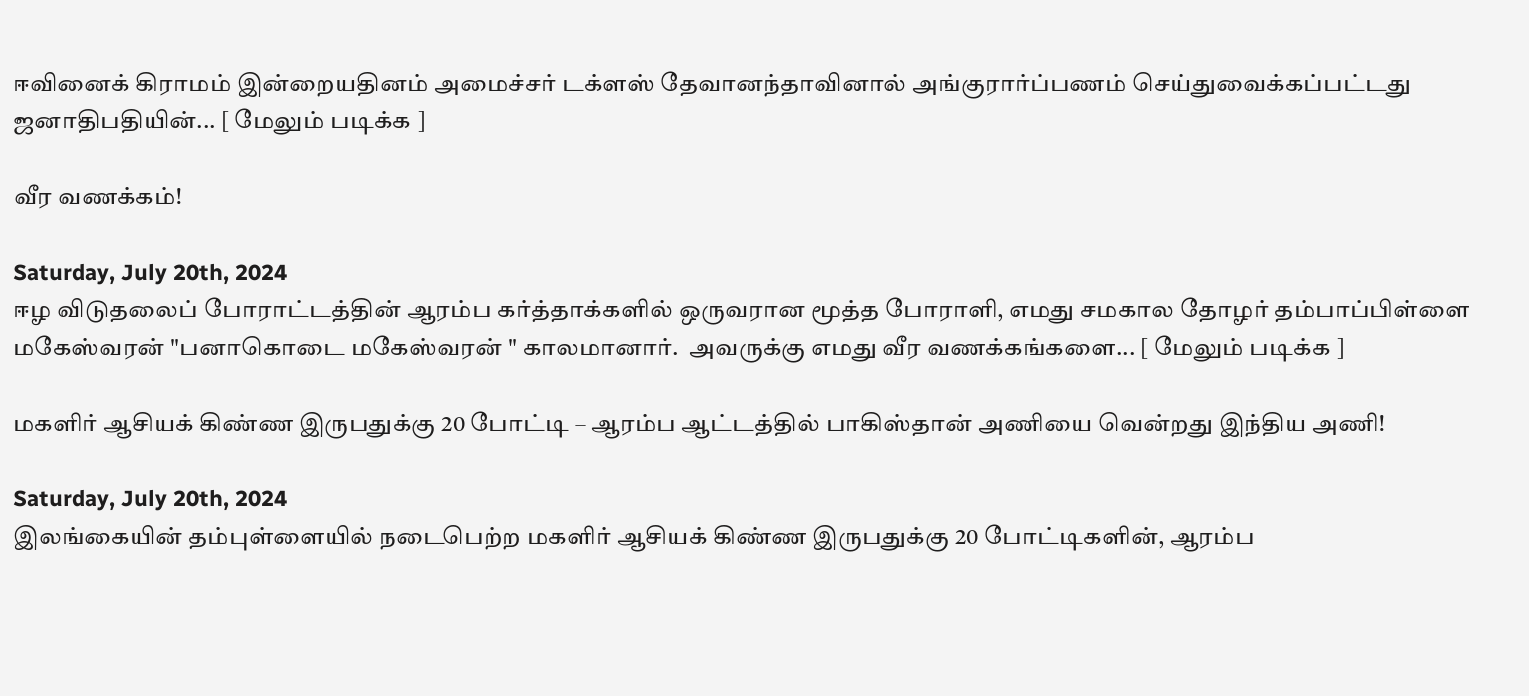ஈவினைக் கிராமம் இன்றையதினம் அமைச்சர் டக்ளஸ் தேவானந்தாவினால் அங்குரார்ப்பணம் செய்துவைக்கப்பட்டது ஜனாதிபதியின்... [ மேலும் படிக்க ]

வீர வணக்கம்!

Saturday, July 20th, 2024
ஈழ விடுதலைப் போராட்டத்தின் ஆரம்ப கர்த்தாக்களில் ஒருவரான மூத்த போராளி, எமது சமகால தோழர் தம்பாப்பிள்ளை மகேஸ்வரன் "பனாகொடை மகேஸ்வரன் " காலமானார்.  அவருக்கு எமது வீர வணக்கங்களை... [ மேலும் படிக்க ]

மகளிர் ஆசியக் கிண்ண இருபதுக்கு 20 போட்டி – ஆரம்ப ஆட்டத்தில் பாகிஸ்தான் அணியை வென்றது இந்திய அணி!

Saturday, July 20th, 2024
இலங்கையின் தம்புள்ளையில் நடைபெற்ற மகளிர் ஆசியக் கிண்ண இருபதுக்கு 20 போட்டிகளின், ஆரம்ப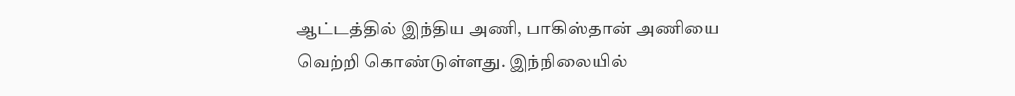ஆட்டத்தில் இந்திய அணி, பாகிஸ்தான் அணியை வெற்றி கொண்டுள்ளது. இந்நிலையில்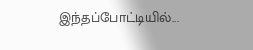இந்தப்போட்டியில்...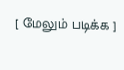[ மேலும் படிக்க ]